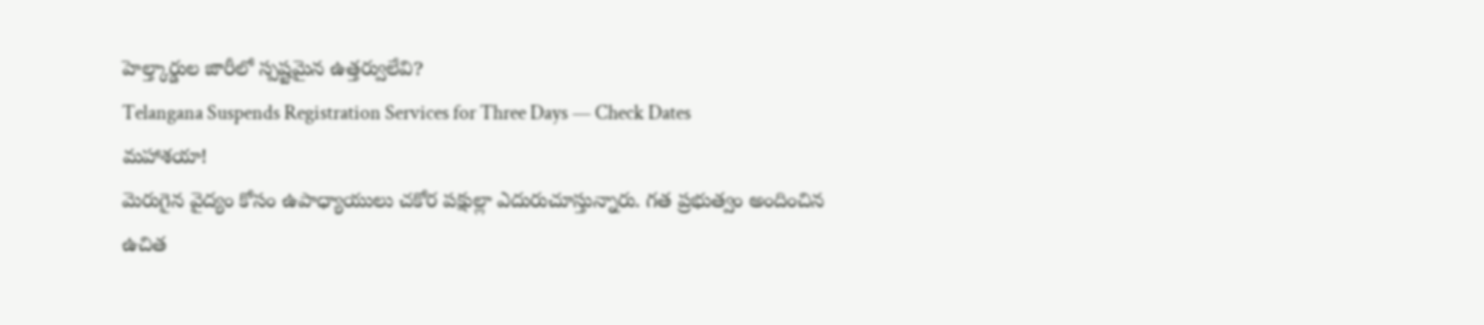హెల్త్కార్డుల జారీలో స్పష్టమైన ఉత్తర్వులేవి?
Telangana Suspends Registration Services for Three Days — Check Dates
మహాశయా!
మెరుగైన వైద్యం కోసం ఉపాధ్యాయులు చకోర పక్షుల్లా ఎదురుచూస్తున్నారు. గత ప్రభుత్వం అందించిన ఉచిత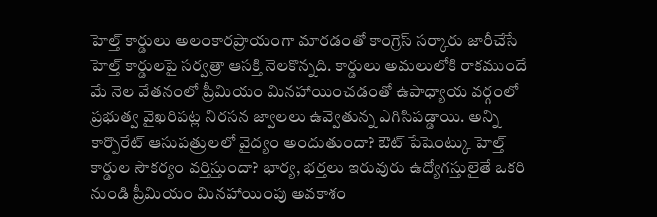హెల్త్ కార్డులు అలంకారప్రాయంగా మారడంతో కాంగ్రెస్ సర్కారు జారీచేసే హెల్త్ కార్డులపై సర్వత్రా ఆసక్తి నెలకొన్నది. కార్డులు అమలులోకి రాకముందే మే నెల వేతనంలో ప్రీమియం మినహాయించడంతో ఉపాధ్యాయ వర్గంలో ప్రభుత్వ వైఖరిపట్ల నిరసన జ్వాలలు ఉవ్వెతున్న ఎగిసిపడ్డాయి. అన్ని కార్పొరేట్ ఆసుపత్రులలో వైద్యం అందుతుందా? ఔట్ పేషెంట్కు హెల్త్ కార్డుల సౌకర్యం వర్తిస్తుందా? భార్య, భర్తలు ఇరువురు ఉద్యోగస్తులైతే ఒకరి నుండి ప్రీమియం మినహాయింపు అవకాశం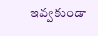ఇవ్వకుండా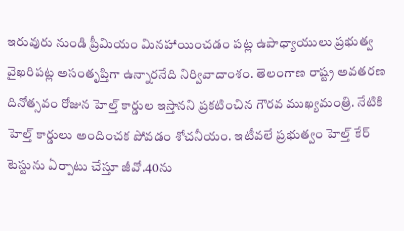ఇరువురు నుండి ప్రీమియం మినహాయించడం పట్ల ఉపాధ్యాయులు ప్రభుత్వ వైఖరిపట్ల అసంతృప్తిగా ఉన్నారనేది నిర్వివాదాంశం. తెలంగాణ రాష్ట్ర అవతరణ దినోత్సవం రోజున హెల్త్ కార్డుల ఇస్తానని ప్రకటించిన గౌరవ ముఖ్యమంత్రి. నేటికి హెల్త్ కార్డులు అందించక పోవడం శోచనీయం. ఇటీవలే ప్రభుత్వం హెల్త్ కేర్ టెస్టును ఏర్పాటు చేస్తూ జీవో.40ను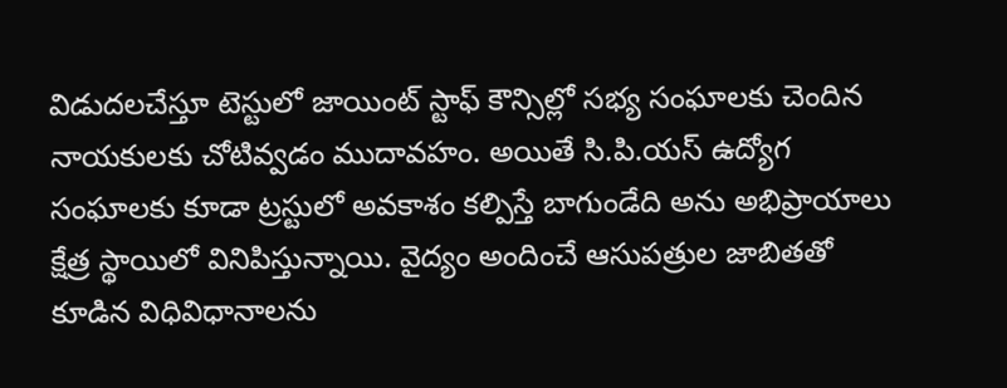విడుదలచేస్తూ టెస్టులో జాయింట్ స్టాఫ్ కౌన్సిల్లో సభ్య సంఘాలకు చెందిన నాయకులకు చోటివ్వడం ముదావహం. అయితే సి.పి.యస్ ఉద్యోగ సంఘాలకు కూడా ట్రస్టులో అవకాశం కల్పిస్తే బాగుండేది అను అభిప్రాయాలు క్షేత్ర స్థాయిలో వినిపిస్తున్నాయి. వైద్యం అందించే ఆసుపత్రుల జాబితతో కూడిన విధివిధానాలను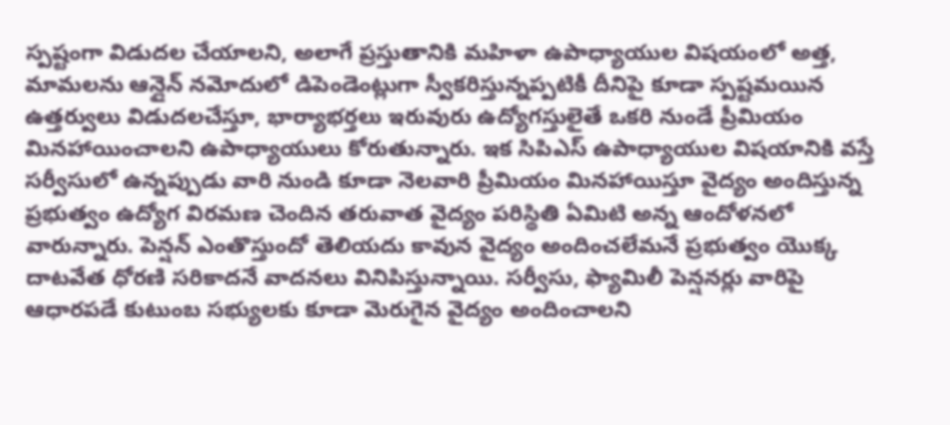స్పష్టంగా విడుదల చేయాలని, అలాగే ప్రస్తుతానికి మహిళా ఉపాధ్యాయుల విషయంలో అత్త, మామలను ఆన్లైన్ నమోదులో డిపెండెంట్లుగా స్వీకరిస్తున్నప్పటికీ దీనిపై కూడా స్పష్టమయిన ఉత్తర్వులు విడుదలచేస్తూ, భార్యాభర్తలు ఇరువురు ఉద్యోగస్తులైతే ఒకరి నుండే ప్రీమియం మినహాయించాలని ఉపాధ్యాయులు కోరుతున్నారు. ఇక సిపిఎస్ ఉపాధ్యాయుల విషయానికి వస్తే సర్వీసులో ఉన్నప్పుడు వారి నుండి కూడా నెలవారి ప్రీమియం మినహాయిస్తూ వైద్యం అందిస్తున్న ప్రభుత్వం ఉద్యోగ విరమణ చెందిన తరువాత వైద్యం పరిస్థితి ఏమిటి అన్న ఆందోళనలో వారున్నారు. పెన్షన్ ఎంతొస్తుందో తెలియదు కావున వైద్యం అందించలేమనే ప్రభుత్వం యొక్క దాటవేత ధోరణి సరికాదనే వాదనలు వినిపిస్తున్నాయి. సర్వీసు, ఫ్యామిలీ పెన్షనర్లు వారిపై ఆధారపడే కుటుంబ సభ్యులకు కూడా మెరుగైన వైద్యం అందించాలని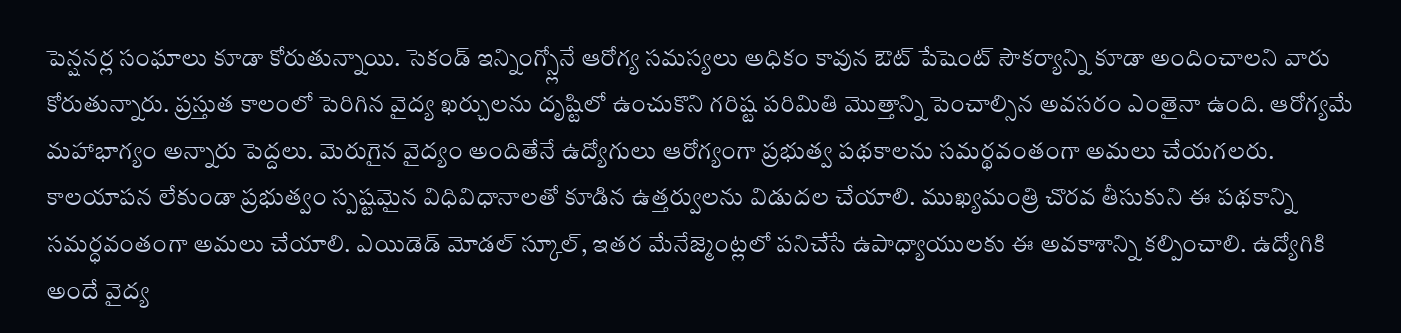పెన్షనర్ల సంఘాలు కూడా కోరుతున్నాయి. సెకండ్ ఇన్నింగ్స్లోనే ఆరోగ్య సమస్యలు అధికం కావున ఔట్ పేషెంట్ సౌకర్యాన్ని కూడా అందించాలని వారు కోరుతున్నారు. ప్రస్తుత కాలంలో పెరిగిన వైద్య ఖర్చులను దృష్టిలో ఉంచుకొని గరిష్ట పరిమితి మొత్తాన్ని పెంచాల్సిన అవసరం ఎంతైనా ఉంది. ఆరోగ్యమే మహాభాగ్యం అన్నారు పెద్దలు. మెరుగైన వైద్యం అందితేనే ఉద్యోగులు ఆరోగ్యంగా ప్రభుత్వ పథకాలను సమర్థవంతంగా అమలు చేయగలరు. కాలయాపన లేకుండా ప్రభుత్వం స్పష్టమైన విధివిధానాలతో కూడిన ఉత్తర్వులను విడుదల చేయాలి. ముఖ్యమంత్రి చొరవ తీసుకుని ఈ పథకాన్ని సమర్ధవంతంగా అమలు చేయాలి. ఎయిడెడ్ మోడల్ స్కూల్, ఇతర మేనేజ్మెంట్లలో పనిచేసే ఉపాధ్యాయులకు ఈ అవకాశాన్ని కల్పించాలి. ఉద్యోగికి అందే వైద్య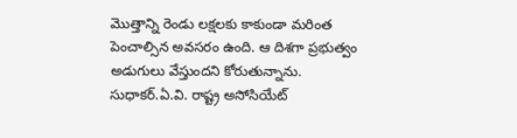మొత్తాన్ని రెండు లక్షలకు కాకుండా మరింత పెంచాల్సిన అవసరం ఉంది. ఆ దిశగా ప్రభుత్వం అడుగులు వేస్తుందని కోరుతున్నాను.
సుధాకర్.ఏ.వి. రాష్ట్ర అసోసియేట్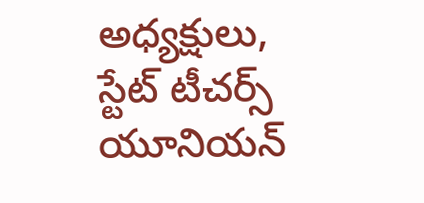అధ్యక్షులు, స్టేట్ టీచర్స్ యూనియన్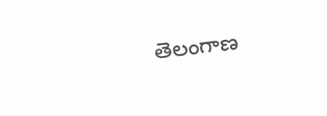తెలంగాణ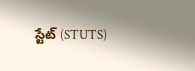స్టేట్ (STUTS)